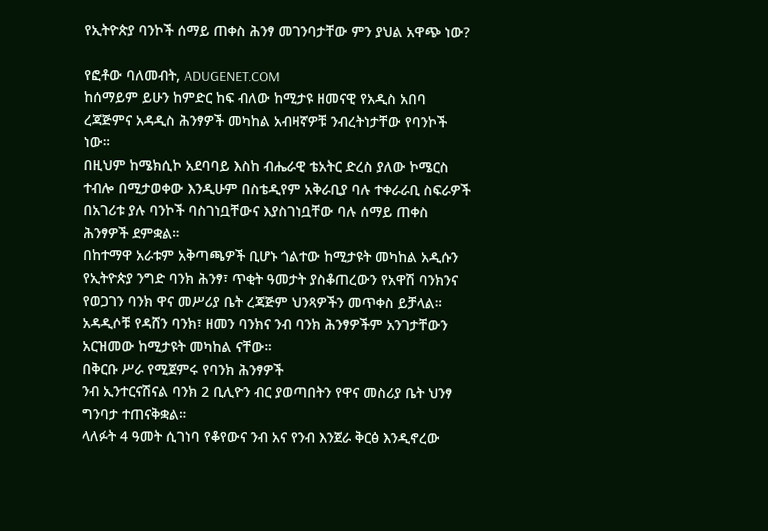የኢትዮጵያ ባንኮች ሰማይ ጠቀስ ሕንፃ መገንባታቸው ምን ያህል አዋጭ ነው?

የፎቶው ባለመብት, ADUGENET.COM
ከሰማይም ይሁን ከምድር ከፍ ብለው ከሚታዩ ዘመናዊ የአዲስ አበባ ረጃጅምና አዳዲስ ሕንፃዎች መካከል አብዛኛዎቹ ንብረትነታቸው የባንኮች ነው።
በዚህም ከሜክሲኮ አደባባይ እስከ ብሔራዊ ቴአትር ድረስ ያለው ኮሜርስ ተብሎ በሚታወቀው እንዲሁም በስቴዲየም አቅራቢያ ባሉ ተቀራራቢ ስፍራዎች በአገሪቱ ያሉ ባንኮች ባስገነቧቸውና እያስገነቧቸው ባሉ ሰማይ ጠቀስ ሕንፃዎች ደምቋል።
በከተማዋ አራቱም አቅጣጫዎች ቢሆኑ ጎልተው ከሚታዩት መካከል አዲሱን የኢትዮጵያ ንግድ ባንክ ሕንፃ፣ ጥቂት ዓመታት ያስቆጠረውን የአዋሽ ባንክንና የወጋገን ባንክ ዋና መሥሪያ ቤት ረጃጅም ህንጻዎችን መጥቀስ ይቻላል።
አዳዲሶቹ የዳሸን ባንክ፣ ዘመን ባንክና ንብ ባንክ ሕንፃዎችም አንገታቸውን አርዝመው ከሚታዩት መካከል ናቸው።
በቅርቡ ሥራ የሚጀምሩ የባንክ ሕንፃዎች
ንብ ኢንተርናሽናል ባንክ 2 ቢሊዮን ብር ያወጣበትን የዋና መስሪያ ቤት ህንፃ ግንባታ ተጠናቅቋል።
ላለፉት 4 ዓመት ሲገነባ የቆየውና ንብ አና የንብ እንጀራ ቅርፅ እንዲኖረው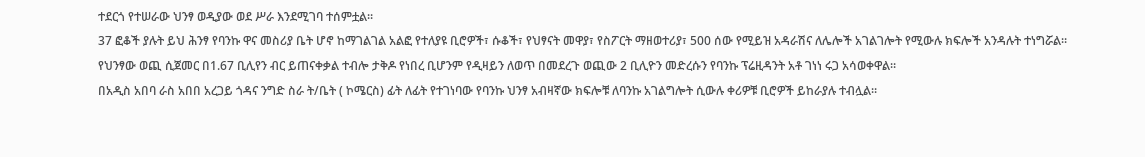ተደርጎ የተሠራው ህንፃ ወዲያው ወደ ሥራ እንደሚገባ ተሰምቷል።
37 ፎቆች ያሉት ይህ ሕንፃ የባንኩ ዋና መስሪያ ቤት ሆኖ ከማገልገል አልፎ የተለያዩ ቢሮዎች፣ ሱቆች፣ የህፃናት መዋያ፣ የስፖርት ማዘወተሪያ፣ 500 ሰው የሚይዝ አዳራሽና ለሌሎች አገልገሎት የሚውሉ ክፍሎች አንዳሉት ተነግሯል።
የህንፃው ወጪ ሲጀመር በ1.67 ቢሊየን ብር ይጠናቀቃል ተብሎ ታቅዶ የነበረ ቢሆንም የዲዛይን ለወጥ በመደረጉ ወጪው 2 ቢሊዮን መድረሱን የባንኩ ፕሬዚዳንት አቶ ገነነ ሩጋ አሳወቀዋል።
በአዲስ አበባ ራስ አበበ አረጋይ ጎዳና ንግድ ስራ ት/ቤት ( ኮሜርስ) ፊት ለፊት የተገነባው የባንኩ ህንፃ አብዛኛው ክፍሎቹ ለባንኩ አገልግሎት ሲውሉ ቀሪዎቹ ቢሮዎች ይከራያሉ ተብሏል።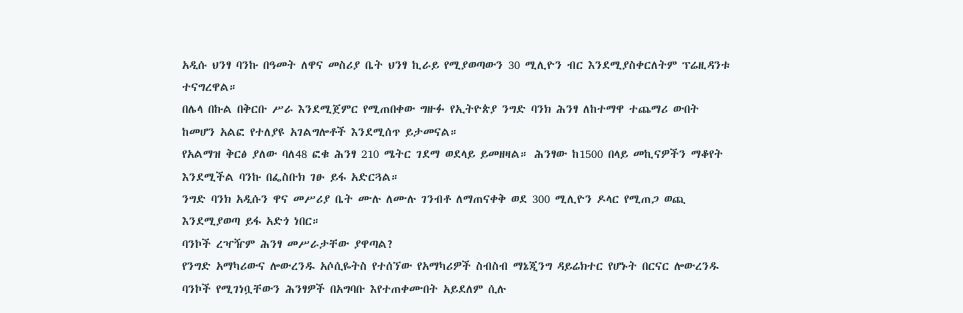አዲሱ ህንፃ ባንኩ በዓመት ለዋና መስሪያ ቤት ህንፃ ኪራይ የሚያወጣውን 30 ሚሊዮን ብር እንደሚያስቀርለትም ፕሬዚዳንቱ ተናግረዋል።
በሌላ በኩል በቅርቡ ሥራ እንደሚጀምር የሚጠበቀው ግዙፉ የኢትዮጵያ ንግድ ባንክ ሕንፃ ለከተማዋ ተጨማሪ ውበት ከመሆን አልፎ የተለያዩ አገልግሎቶች እንደሚሰጥ ይታመናል።
የአልማዝ ቅርፅ ያለው ባለ48 ፎቁ ሕንፃ 210 ሜትር ገደማ ወደላይ ይመዘዛል። ሕንፃው ከ1500 በላይ መኪናዎችን ማቆየት እንደሚችል ባንኩ በፌስቡክ ገፁ ይፋ አድርጓል።
ንግድ ባንክ አዲሱን ዋና መሥሪያ ቤት ሙሉ ለሙሉ ገንብቶ ለማጠናቀቅ ወደ 300 ሚሊዮን ዶላር የሚጠጋ ወጪ እንደሚያወጣ ይፋ አድጎ ነበር።
ባንኮች ረዣዥም ሕንፃ መሥራታቸው ያዋጣል?
የንግድ አማካሪውና ሎውረንዱ አሶሲዬትስ የተሰኘው የአማካሪዎች ስብስብ ማኔጂንግ ዳይሬክተር የሆኑት በርናር ሎውረንዱ ባንኮች የሚገነቧቸውን ሕንፃዎች በአግባቡ እየተጠቀሙበት አይደለም ሲሉ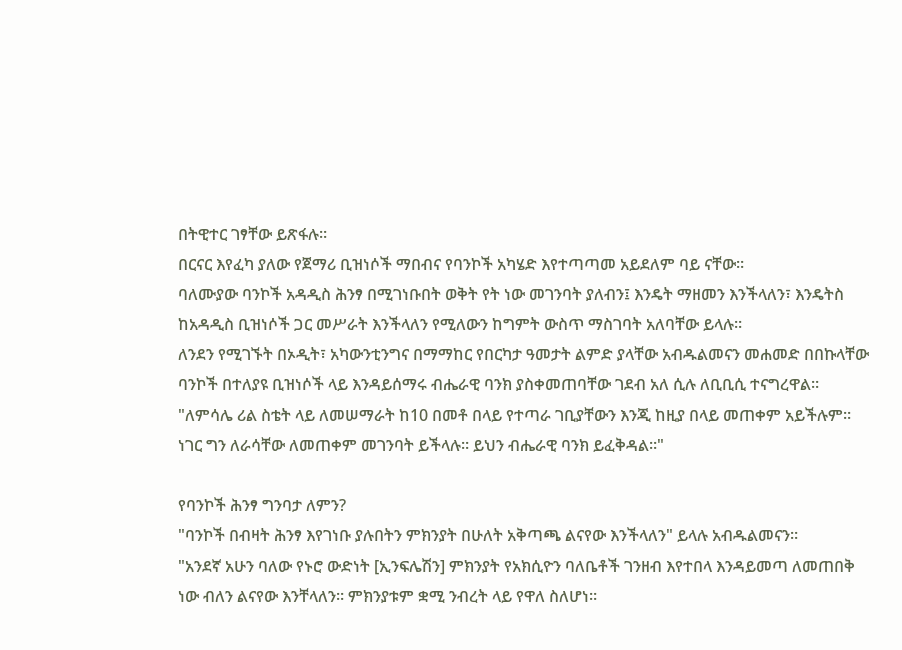በትዊተር ገፃቸው ይጽፋሉ።
በርናር እየፈካ ያለው የጀማሪ ቢዝነሶች ማበብና የባንኮች አካሄድ እየተጣጣመ አይደለም ባይ ናቸው።
ባለሙያው ባንኮች አዳዲስ ሕንፃ በሚገነቡበት ወቅት የት ነው መገንባት ያለብን፤ እንዴት ማዘመን እንችላለን፣ እንዴትስ ከአዳዲስ ቢዝነሶች ጋር መሥራት እንችላለን የሚለውን ከግምት ውስጥ ማስገባት አለባቸው ይላሉ።
ለንደን የሚገኙት በኦዲት፣ አካውንቲንግና በማማከር የበርካታ ዓመታት ልምድ ያላቸው አብዱልመናን መሐመድ በበኩላቸው ባንኮች በተለያዩ ቢዝነሶች ላይ እንዳይሰማሩ ብሔራዊ ባንክ ያስቀመጠባቸው ገደብ አለ ሲሉ ለቢቢሲ ተናግረዋል።
"ለምሳሌ ሪል ስቴት ላይ ለመሠማራት ከ10 በመቶ በላይ የተጣራ ገቢያቸውን እንጂ ከዚያ በላይ መጠቀም አይችሉም። ነገር ግን ለራሳቸው ለመጠቀም መገንባት ይችላሉ። ይህን ብሔራዊ ባንክ ይፈቅዳል።"

የባንኮች ሕንፃ ግንባታ ለምን?
"ባንኮች በብዛት ሕንፃ እየገነቡ ያሉበትን ምክንያት በሁለት አቅጣጫ ልናየው እንችላለን" ይላሉ አብዱልመናን።
"አንደኛ አሁን ባለው የኑሮ ውድነት [ኢንፍሌሽን] ምክንያት የአክሲዮን ባለቤቶች ገንዘብ እየተበላ እንዳይመጣ ለመጠበቅ ነው ብለን ልናየው እንቸላለን። ምክንያቱም ቋሚ ንብረት ላይ የዋለ ስለሆነ።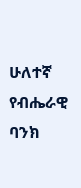ሁለተኛ የብሔራዊ ባንክ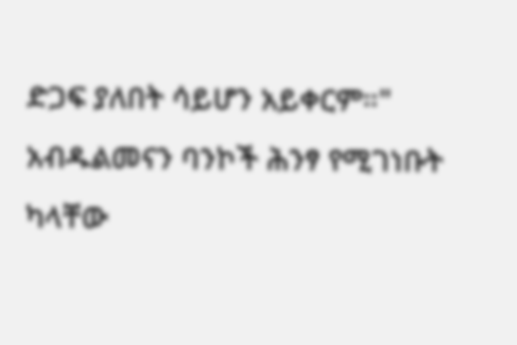ድጋፍ ያለበት ሳይሆን አይቀርም።"
አብዱልመናን ባንኮች ሕንፃ የሚገነቡት ካላቸው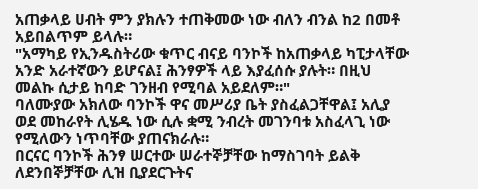አጠቃላይ ሀብት ምን ያክሉን ተጠቅመው ነው ብለን ብንል ከ2 በመቶ አይበልጥም ይላሉ።
"አማካይ የኢንዱስትሪው ቁጥር ብናይ ባንኮች ከአጠቃላይ ካፒታላቸው አንድ አራተኛውን ይሆናል፤ ሕንፃዎች ላይ እያፈሰሱ ያሉት። በዚህ መልኩ ሲታይ ከባድ ገንዘብ የሚባል አይደለም።"
ባለሙያው አክለው ባንኮች ዋና መሥሪያ ቤት ያስፈልጋቸዋል፤ አሊያ ወደ መከራየት ሊሄዱ ነው ሲሉ ቋሚ ንብረት መገንባቱ አስፈላጊ ነው የሚለውን ነጥባቸው ያጠናክራሉ።
በርናር ባንኮች ሕንፃ ሠርተው ሠራተኞቻቸው ከማስገባት ይልቅ ለደንበኞቻቸው ሊዝ ቢያደርጉትና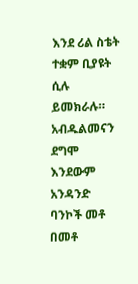እንደ ሪል ስቴት ተቋም ቢያዩት ሲሉ ይመክራሉ።
አብዱልመናን ደግሞ እንደውም አንዳንድ ባንኮች መቶ በመቶ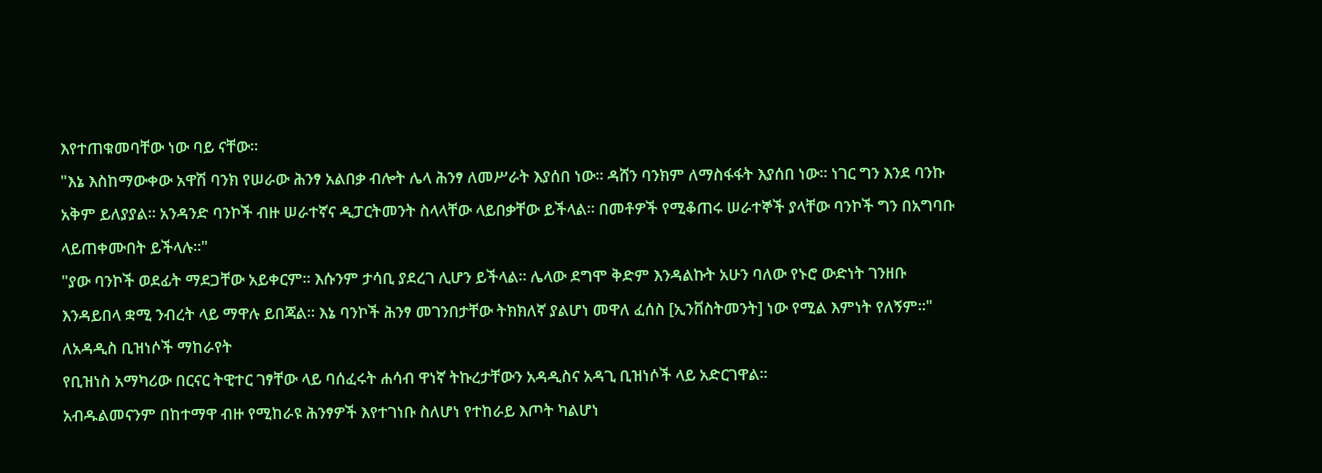እየተጠቁመባቸው ነው ባይ ናቸው።
"እኔ እስከማውቀው አዋሽ ባንክ የሠራው ሕንፃ አልበቃ ብሎት ሌላ ሕንፃ ለመሥራት እያሰበ ነው። ዳሸን ባንክም ለማስፋፋት እያሰበ ነው። ነገር ግን እንደ ባንኩ አቅም ይለያያል። አንዳንድ ባንኮች ብዙ ሠራተኛና ዲፓርትመንት ስላላቸው ላይበቃቸው ይችላል። በመቶዎች የሚቆጠሩ ሠራተኞች ያላቸው ባንኮች ግን በአግባቡ ላይጠቀሙበት ይችላሉ።"
"ያው ባንኮች ወደፊት ማደጋቸው አይቀርም። እሱንም ታሳቢ ያደረገ ሊሆን ይችላል። ሌላው ደግሞ ቅድም እንዳልኩት አሁን ባለው የኑሮ ውድነት ገንዘቡ እንዳይበላ ቋሚ ንብረት ላይ ማዋሉ ይበጃል። እኔ ባንኮች ሕንፃ መገንበታቸው ትክክለኛ ያልሆነ መዋለ ፈሰስ [ኢንቨስትመንት] ነው የሚል እምነት የለኝም።"
ለአዳዲስ ቢዝነሶች ማከራየት
የቢዝነስ አማካሪው በርናር ትዊተር ገፃቸው ላይ ባሰፈሩት ሐሳብ ዋነኛ ትኩረታቸውን አዳዲስና አዳጊ ቢዝነሶች ላይ አድርገዋል።
አብዱልመናንም በከተማዋ ብዙ የሚከራዩ ሕንፃዎች እየተገነቡ ስለሆነ የተከራይ እጦት ካልሆነ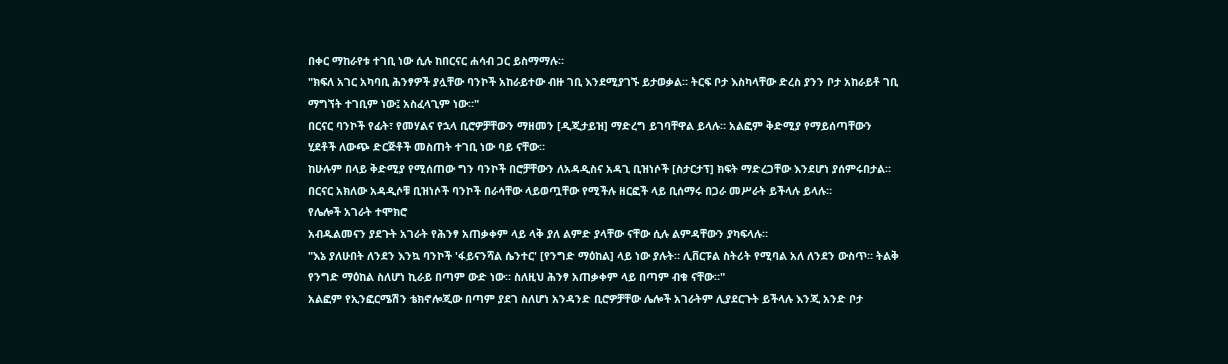በቀር ማከራየቱ ተገቢ ነው ሲሉ ከበርናር ሐሳብ ጋር ይስማማሉ።
"ክፍለ አገር አካባቢ ሕንፃዎች ያሏቸው ባንኮች አከራይተው ብዙ ገቢ እንደሚያገኙ ይታወቃል። ትርፍ ቦታ እስካላቸው ድረስ ያንን ቦታ አከራይቶ ገቢ ማግኘት ተገቢም ነው፤ አስፈላጊም ነው።"
በርናር ባንኮች የፊት፣ የመሃልና የኋላ ቢሮዎቻቸውን ማዘመን [ዲጂታይዝ] ማድረግ ይገባቸዋል ይላሉ። አልፎም ቅድሚያ የማይሰጣቸውን ሂደቶች ለውጭ ድርጅቶች መስጠት ተገቢ ነው ባይ ናቸው።
ከሁሉም በላይ ቅድሚያ የሚሰጠው ግን ባንኮች በሮቻቸውን ለአዳዲስና አዳጊ ቢዝነሶች [ስታርታፕ] ክፍት ማድረጋቸው እንደሆነ ያሰምሩበታል።
በርናር አክለው አዳዲሶቹ ቢዝነሶች ባንኮች በራሳቸው ላይወጧቸው የሚችሉ ዘርፎች ላይ ቢሰማሩ በጋራ መሥራት ይችላሉ ይላሉ።
የሌሎች አገራት ተሞክሮ
አብዱልመናን ያደጉት አገራት የሕንፃ አጠቃቀም ላይ ላቅ ያለ ልምድ ያላቸው ናቸው ሲሉ ልምዳቸውን ያካፍላሉ።
"እኔ ያለሁበት ለንደን እንኳ ባንኮች 'ፋይናንሻል ሴንተር' [የንግድ ማዕከል] ላይ ነው ያሉት። ሊቨርፑል ስትሪት የሚባል አለ ለንደን ውስጥ። ትልቅ የንግድ ማዕከል ስለሆነ ኪራይ በጣም ውድ ነው። ስለዚህ ሕንፃ አጠቃቀም ላይ በጣም ብቁ ናቸው።"
አልፎም የኢንፎርሜሽን ቴክኖሎጂው በጣም ያደገ ስለሆነ አንዳንድ ቢሮዎቻቸው ሌሎች አገራትም ሊያደርጉት ይችላሉ እንጂ አንድ ቦታ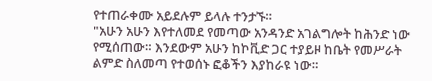የተጠራቀሙ አይደሉም ይላሉ ተንታኙ።
"አሁን አሁን እየተለመደ የመጣው አንዳንድ አገልግሎት ከሕንድ ነው የሚሰጠው። እንደውም አሁን ከኮቪድ ጋር ተያይዞ ከቤት የመሥራት ልምድ ስለመጣ የተወሰኑ ፎቆችን እያከራዩ ነው።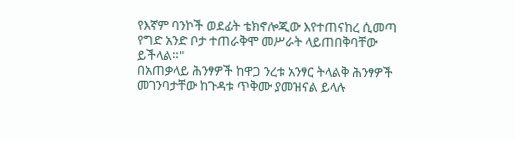የእኛም ባንኮች ወደፊት ቴክኖሎጂው እየተጠናከረ ሲመጣ የግድ አንድ ቦታ ተጠራቅሞ መሥራት ላይጠበቅባቸው ይችላል።"
በአጠቃላይ ሕንፃዎች ከዋጋ ንረቱ አንፃር ትላልቅ ሕንፃዎች መገንባታቸው ከጉዳቱ ጥቅሙ ያመዝናል ይላሉ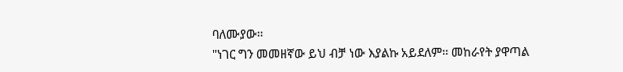ባለሙያው።
"ነገር ግን መመዘኛው ይህ ብቻ ነው እያልኩ አይደለም። መከራየት ያዋጣል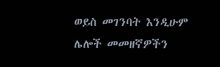ወይስ መገንባት እንዲሁም ሌሎች መመዘኛዎችን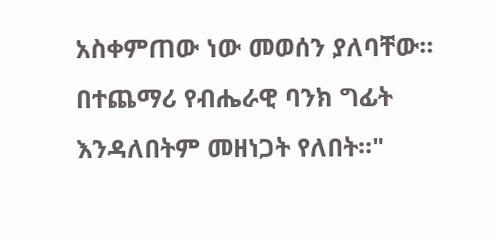አስቀምጠው ነው መወሰን ያለባቸው። በተጨማሪ የብሔራዊ ባንክ ግፊት እንዳለበትም መዘነጋት የለበት።"